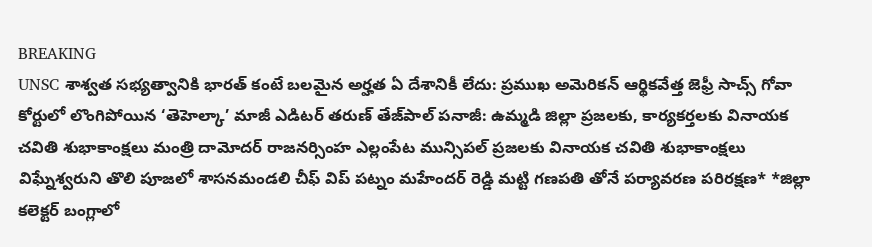BREAKING
UNSC శాశ్వత సభ్యత్వానికి భారత్‌ కంటే బలమైన అర్హత ఏ దేశానికీ లేదు: ప్రముఖ అమెరికన్ ఆర్థికవేత్త జెఫ్రీ సాచ్స్ గోవా కోర్టులో లొంగిపోయిన ‘తెహెల్కా’ మాజీ ఎడిటర్ తరుణ్ తేజ్‌పాల్ పనాజీ: ఉమ్మడి జిల్లా ప్రజలకు, కార్యకర్తలకు వినాయక చవితి శుభాకాంక్షలు మంత్రి దామోదర్ రాజనర్సింహ ఎల్లంపేట మున్సిపల్ ప్రజలకు వినాయక చవితి శుభాకాంక్షలు విఘ్నేశ్వరుని తొలి పూజలో శాసనమండలి చీఫ్ విప్ పట్నం మహేందర్ రెడ్డి మట్టి గణపతి తోనే పర్యావరణ పరిరక్షణ* *జిల్లా కలెక్టర్ బంగ్లాలో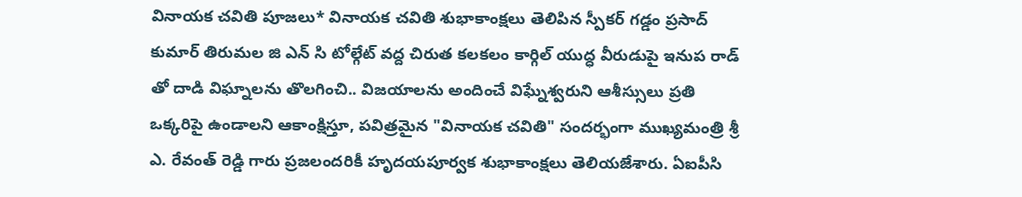వినాయక చవితి పూజలు* వినాయక చవితి శుభాకాంక్షలు తెలిపిన స్పీకర్ గడ్డం ప్రసాద్ కుమార్ తిరుమల జి ఎన్ సి టోల్గేట్ వద్ద చిరుత కలకలం కార్గిల్ యుద్ధ వీరుడుపై ఇనుప రాడ్ తో దాడి విఘ్నాలను తొలగించి.. విజయాలను అందించే విఘ్నేశ్వరుని ఆశీస్సులు ప్రతి ఒక్కరిపై ఉండాలని ఆకాంక్షిస్తూ, పవిత్రమైన "వినాయక చవితి" సందర్భంగా ముఖ్యమంత్రి శ్రీ ఎ. రేవంత్ రెడ్డి గారు ప్రజలందరికీ హృదయపూర్వక శుభాకాంక్షలు తెలియజేశారు. ఏఐపీసి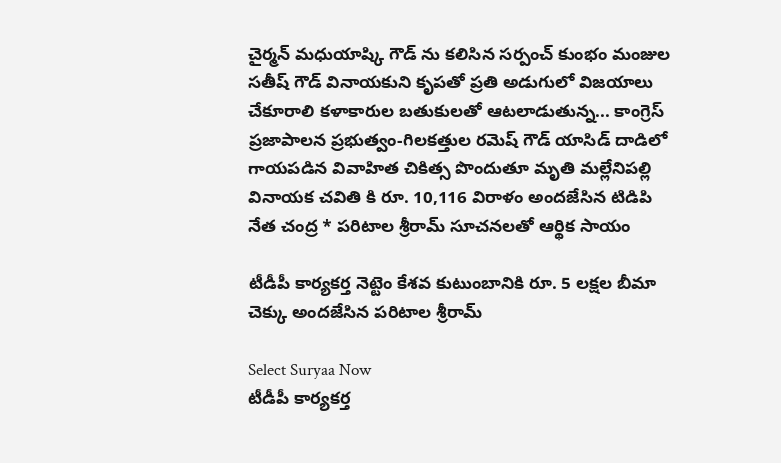చైర్మన్ మధుయాష్కి గౌడ్ ను కలిసిన సర్పంచ్ కుంభం మంజుల సతీష్ గౌడ్ వినాయకుని కృపతో ప్రతి అడుగులో విజయాలు చేకూరాలి కళాకారుల బతుకులతో ఆటలాడుతున్న... కాంగ్రెస్ ప్రజాపాలన ప్రభుత్వం-గిలకత్తుల రమెష్ గౌడ్ యాసిడ్ దాడిలో గాయపడిన వివాహిత చికిత్స పొందుతూ మృతి మల్లేనిపల్లి వినాయక చవితి కి రూ. 10,116 విరాళం అందజేసిన టిడిపి నేత చంద్ర * పరిటాల శ్రీరామ్ సూచనలతో ఆర్థిక సాయం

టీడీపీ కార్యకర్త నెట్టెం కేశవ కుటుంబానికి రూ. 5 లక్షల బీమా చెక్కు అందజేసిన పరిటాల శ్రీరామ్

Select Suryaa Now
టీడీపీ కార్యకర్త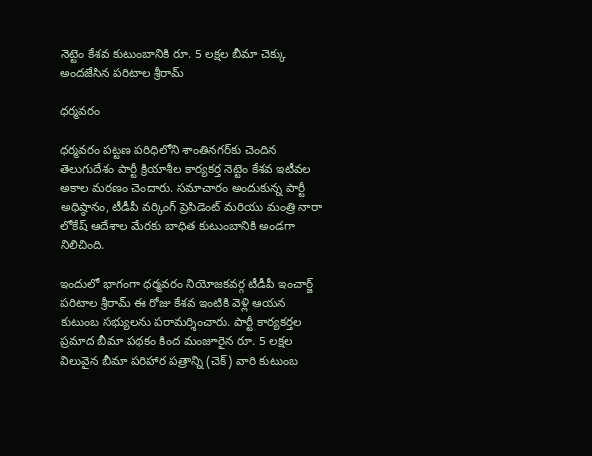నెట్టెం కేశవ కుటుంబానికి రూ. 5 లక్షల బీమా చెక్కు అందజేసిన పరిటాల శ్రీరామ్

ధర్మవరం

ధర్మవరం పట్టణ పరిధిలోని శాంతినగర్‌కు చెందిన తెలుగుదేశం పార్టీ క్రియాశీల కార్యకర్త నెట్టెం కేశవ ఇటీవల అకాల మరణం చెందారు. సమాచారం అందుకున్న పార్టీ అధిష్ఠానం, టీడీపీ వర్కింగ్ ప్రెసిడెంట్ మరియు మంత్రి నారా లోకేష్ ఆదేశాల మేరకు బాధిత కుటుంబానికి అండగా నిలిచింది.

ఇందులో భాగంగా ధర్మవరం నియోజకవర్గ టీడీపీ ఇంచార్జ్ పరిటాల శ్రీరామ్ ఈ రోజు కేశవ ఇంటికి వెళ్లి ఆయన కుటుంబ సభ్యులను పరామర్శించారు. పార్టీ కార్యకర్తల ప్రమాద బీమా పథకం కింద మంజూరైన రూ. 5 లక్షల విలువైన బీమా పరిహార పత్రాన్ని (చెక్) వారి కుటుంబ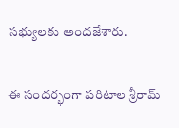సభ్యులకు అందజేశారు.

ఈ సందర్భంగా పరిటాల శ్రీరామ్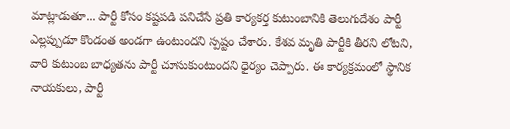మాట్లాడుతూ... పార్టీ కోసం కష్టపడి పనిచేసే ప్రతి కార్యకర్త కుటుంబానికి తెలుగుదేశం పార్టీ ఎల్లప్పుడూ కొండంత అండగా ఉంటుందని స్పష్టం చేశారు. కేశవ మృతి పార్టీకి తీరని లోటని, వారి కుటుంబ బాధ్యతను పార్టీ చూసుకుంటుందని ధైర్యం చెప్పారు. ఈ కార్యక్రమంలో స్థానిక నాయకులు, పార్టీ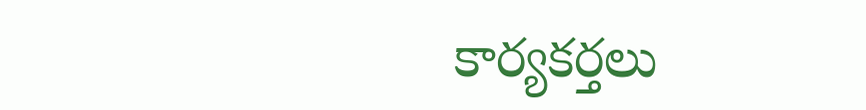కార్యకర్తలు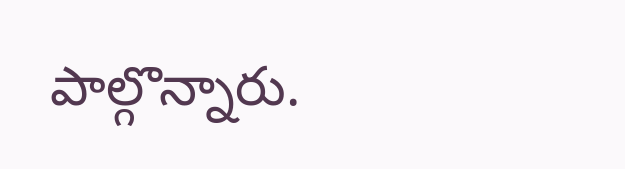పాల్గొన్నారు.